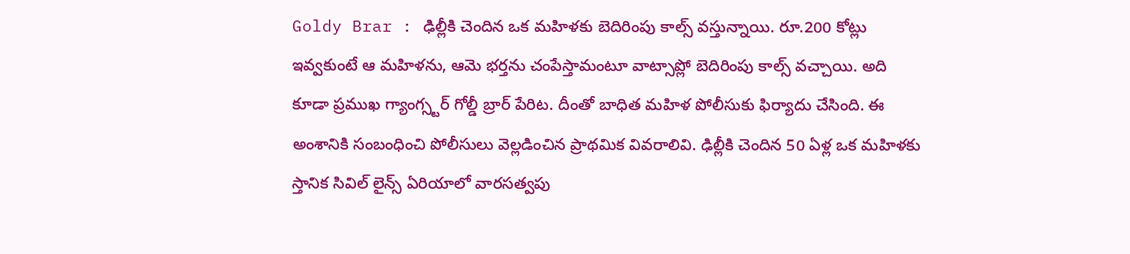Goldy Brar : ఢిల్లీకి చెందిన ఒక మహిళకు బెదిరింపు కాల్స్ వస్తున్నాయి. రూ.200 కోట్లు ఇవ్వకుంటే ఆ మహిళను, ఆమె భర్తను చంపేస్తామంటూ వాట్సాప్లో బెదిరింపు కాల్స్ వచ్చాయి. అది కూడా ప్రముఖ గ్యాంగ్స్టర్ గోల్డీ బ్రార్ పేరిట. దీంతో బాధిత మహిళ పోలీసుకు ఫిర్యాదు చేసింది. ఈ అంశానికి సంబంధించి పోలీసులు వెల్లడించిన ప్రాథమిక వివరాలివి. ఢిల్లీకి చెందిన 50 ఏళ్ల ఒక మహిళకు స్తానిక సివిల్ లైన్స్ ఏరియాలో వారసత్వపు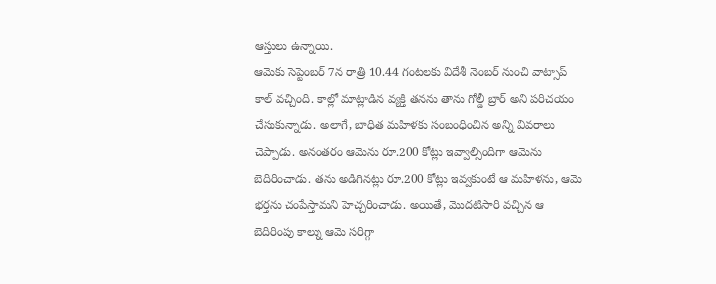ఆస్తులు ఉన్నాయి.
ఆమెకు సెప్టెంబర్ 7న రాత్రి 10.44 గంటలకు విదేశీ నెంబర్ నుంచి వాట్సాప్ కాల్ వచ్చింది. కాల్లో మాట్లాడిన వ్యక్తి తనను తాను గోల్డీ బ్రార్ అని పరిచయం చేసుకున్నాడు. అలాగే, బాధిత మహిళకు సంబంధించిన అన్ని వివరాలు చెప్పాడు. అనంతరం ఆమెను రూ.200 కోట్లు ఇవ్వాల్సిందిగా ఆమెను బెదిరించాడు. తను అడిగినట్లు రూ.200 కోట్లు ఇవ్వకుంటే ఆ మహిళను, ఆమె భర్తను చంపేస్తామని హెచ్చరించాడు. అయితే, మొదటిసారి వచ్చిన ఆ బెదిరింపు కాల్ను ఆమె సరిగ్గా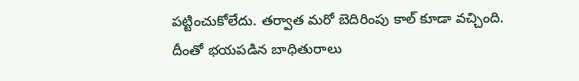పట్టించుకోలేదు. తర్వాత మరో బెదిరింపు కాల్ కూడా వచ్చింది.
దీంతో భయపడిన బాధితురాలు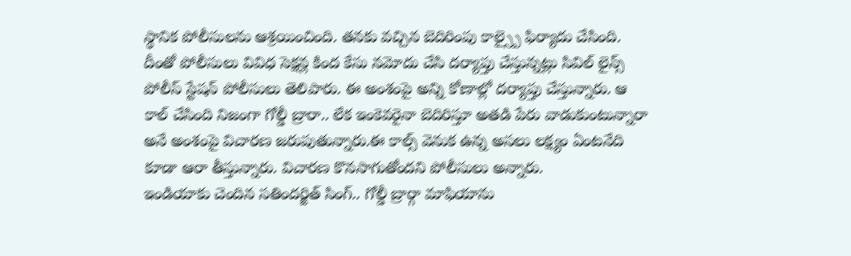స్థానిక పోలీసులను ఆశ్రయించింది. తనకు వచ్చిన బెదిరింపు కాల్స్పై ఫిర్యాదు చేసింది. దీంతో పోలీసులు వివిధ సెక్షన్ల కింద కేసు నమోదు చేసి దర్యాప్తు చేస్తున్నట్లు సివిల్ లైన్స్ పోలీస్ స్టేషన్ పోలీసులు తెలిపారు. ఈ అంశంపై అన్ని కోణాల్లో దర్యాప్తు చేస్తున్నారు. ఆ కాల్ చేసింది నిజంగా గోల్డీ బ్రారా.. లేక ఇంకెవరైనా బెదిరిస్తూ అతడి పేరు వాడుకుంటున్నారా అనే అంశంపై విచారణ జరుపుతున్నారు.ఈ కాల్స్ వెనుక ఉన్న అసలు లక్ష్యం ఏంటనేది కూడా ఆరా తీస్తున్నారు. విచారణ కొనసాగుతోందని పోలీసులు అన్నారు.
ఇండియాకు చెందిన సతిందర్జిత్ సింగ్.. గోల్డీ బ్రార్గా మాఫియాను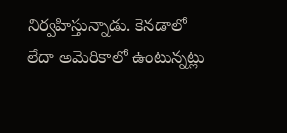నిర్వహిస్తున్నాడు. కెనడాలో లేదా అమెరికాలో ఉంటున్నట్లు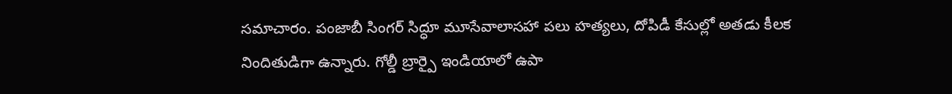సమాచారం. పంజాబీ సింగర్ సిద్ధూ మూసేవాలాసహా పలు హత్యలు, దోపిడీ కేసుల్లో అతడు కీలక నిందితుడిగా ఉన్నారు. గోల్డీ బ్రార్పై ఇండియాలో ఉపా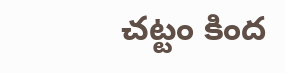చట్టం కింద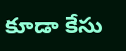కూడా కేసు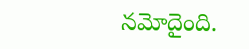నమోదైంది.